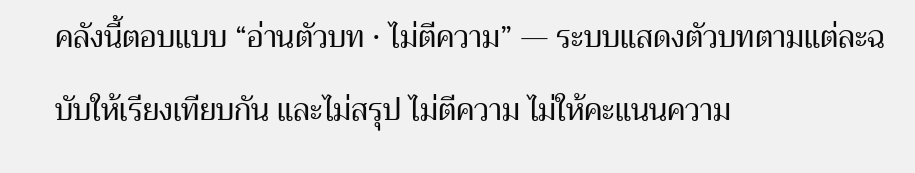คลังนี้ตอบแบบ “อ่านตัวบท · ไม่ตีความ” — ระบบแสดงตัวบทตามแต่ละฉบับให้เรียงเทียบกัน และไม่สรุป ไม่ตีความ ไม่ให้คะแนนความ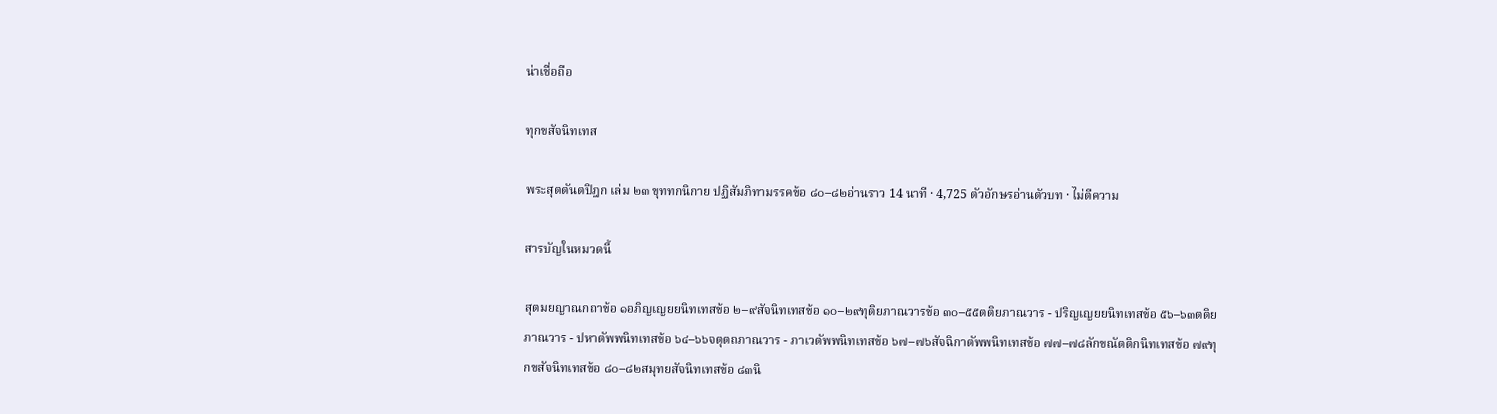น่าเชื่อถือ

ทุกขสัจนิทเทส

พระสุตตันตปิฎก เล่ม ๒๓ ขุททกนิกาย ปฏิสัมภิทามรรคข้อ ๘๐–๘๒อ่านราว 14 นาที · 4,725 ตัวอักษรอ่านตัวบท · ไม่ตีความ

สารบัญในหมวดนี้

สุตมยญาณกถาข้อ ๑อภิญเญยยนิทเทสข้อ ๒–๙สัจนิทเทสข้อ ๑๐–๒๙ทุติยภาณวารข้อ ๓๐–๕๕ตติยภาณวาร - ปริญเญยยนิทเทสข้อ ๕๖–๖๓ตติยภาณวาร - ปหาตัพพนิทเทสข้อ ๖๔–๖๖จตุตถภาณวาร - ภาเวตัพพนิทเทสข้อ ๖๗–๗๖สัจฉิกาตัพพนิทเทสข้อ ๗๗–๗๘ลักขณัตติกนิทเทสข้อ ๗๙ทุกขสัจนิทเทสข้อ ๘๐–๘๒สมุทยสัจนิทเทสข้อ ๘๓นิ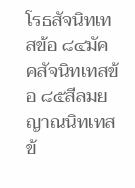โรธสัจนิทเทสข้อ ๘๔มัคคสัจนิทเทสข้อ ๘๕สีลมยญาณนิทเทสข้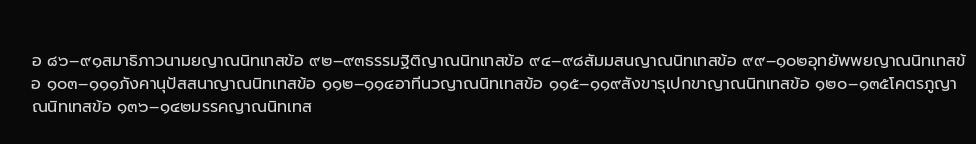อ ๘๖–๙๑สมาธิภาวนามยญาณนิทเทสข้อ ๙๒–๙๓ธรรมฐิติญาณนิทเทสข้อ ๙๔–๙๘สัมมสนญาณนิทเทสข้อ ๙๙–๑๐๒อุทยัพพยญาณนิทเทสข้อ ๑๐๓–๑๑๑ภังคานุปัสสนาญาณนิทเทสข้อ ๑๑๒–๑๑๔อาทีนวญาณนิทเทสข้อ ๑๑๕–๑๑๙สังขารุเปกขาญาณนิทเทสข้อ ๑๒๐–๑๓๕โคตรภูญาณนิทเทสข้อ ๑๓๖–๑๔๒มรรคญาณนิทเทส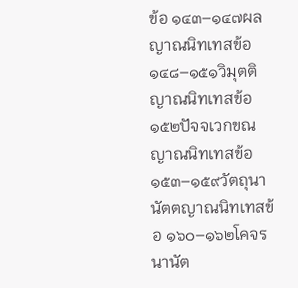ข้อ ๑๔๓–๑๔๗ผลญาณนิทเทสข้อ ๑๔๘–๑๕๑วิมุตติญาณนิทเทสข้อ ๑๕๒ปัจจเวกขณญาณนิทเทสข้อ ๑๕๓–๑๕๙วัตถุนานัตตญาณนิทเทสข้อ ๑๖๐–๑๖๒โคจรนานัต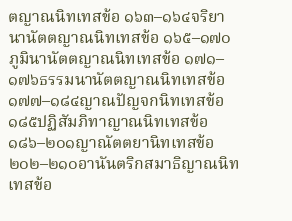ตญาณนิทเทสข้อ ๑๖๓–๑๖๔จริยานานัตตญาณนิทเทสข้อ ๑๖๕–๑๗๐ภูมินานัตตญาณนิทเทสข้อ ๑๗๑–๑๗๖ธรรมนานัตตญาณนิทเทสข้อ ๑๗๗–๑๘๔ญาณปัญจกนิทเทสข้อ ๑๘๕ปฏิสัมภิทาญาณนิทเทสข้อ ๑๘๖–๒๐๑ญาณัตตยานิทเทสข้อ ๒๐๒–๒๑๐อานันตริกสมาธิญาณนิทเทสข้อ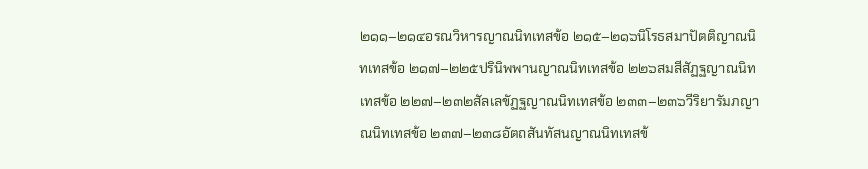๒๑๑–๒๑๔อรณวิหารญาณนิทเทสข้อ ๒๑๕–๒๑๖นิโรธสมาปัตติญาณนิทเทสข้อ ๒๑๗–๒๒๕ปรินิพพานญาณนิทเทสข้อ ๒๒๖สมสีสัฏฐญาณนิทเทสข้อ ๒๒๗–๒๓๒สัลเลขัฏฐญาณนิทเทสข้อ ๒๓๓–๒๓๖วีริยารัมภญาณนิทเทสข้อ ๒๓๗–๒๓๘อัตถสันทัสนญาณนิทเทสข้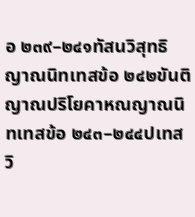อ ๒๓๙–๒๔๑ทัสนวิสุทธิญาณนิทเทสข้อ ๒๔๒ขันติญาณปริโยคาหณญาณนิทเทสข้อ ๒๔๓–๒๔๔ปเทสวิ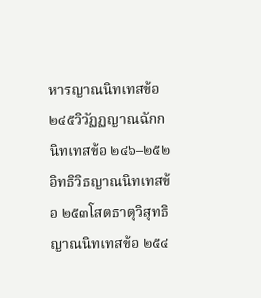หารญาณนิทเทสข้อ ๒๔๕วิวัฏฏญาณฉักกนิทเทสข้อ ๒๔๖–๒๕๒อิทธิวิธญาณนิทเทสข้อ ๒๕๓โสตธาตุวิสุทธิญาณนิทเทสข้อ ๒๕๔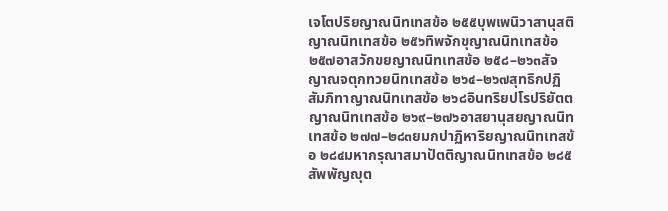เจโตปริยญาณนิทเทสข้อ ๒๕๕บุพเพนิวาสานุสติญาณนิทเทสข้อ ๒๕๖ทิพจักขุญาณนิทเทสข้อ ๒๕๗อาสวักขยญาณนิทเทสข้อ ๒๕๘–๒๖๓สัจญาณจตุกทวยนิทเทสข้อ ๒๖๔–๒๖๗สุทธิกปฏิสัมภิทาญาณนิทเทสข้อ ๒๖๘อินทริยปโรปริยัตตญาณนิทเทสข้อ ๒๖๙–๒๗๖อาสยานุสยญาณนิทเทสข้อ ๒๗๗–๒๘๓ยมกปาฏิหาริยญาณนิทเทสข้อ ๒๘๔มหากรุณาสมาปัตติญาณนิทเทสข้อ ๒๘๕สัพพัญญุต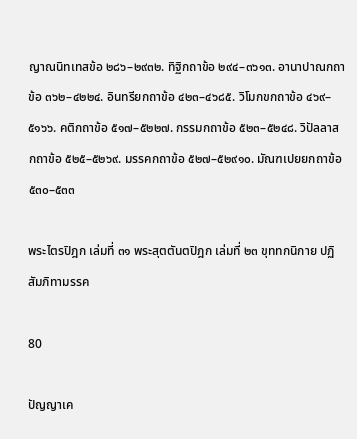ญาณนิทเทสข้อ ๒๘๖–๒๙๓๒. ทิฐิกถาข้อ ๒๙๔–๓๖๑๓. อานาปาณกถาข้อ ๓๖๒–๔๒๒๔. อินทรียกถาข้อ ๔๒๓–๔๖๘๕. วิโมกขกถาข้อ ๔๖๙–๕๑๖๖. คติกถาข้อ ๕๑๗–๕๒๒๗. กรรมกถาข้อ ๕๒๓–๕๒๔๘. วิปัลลาสกถาข้อ ๕๒๕–๕๒๖๙. มรรคกถาข้อ ๕๒๗–๕๒๙๑๐. มัณฑเปยยกถาข้อ ๕๓๐–๕๓๓

พระไตรปิฎก เล่มที่ ๓๑ พระสุตตันตปิฎก เล่มที่ ๒๓ ขุททกนิกาย ปฏิสัมภิทามรรค

80

ปัญญาเค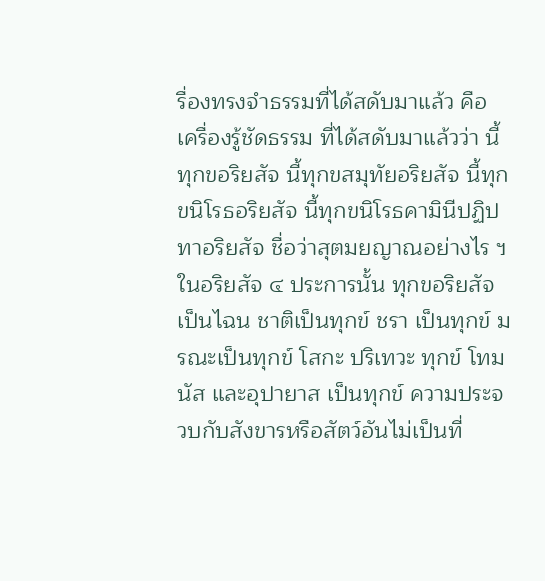รื่องทรงจำธรรมที่ได้สดับมาแล้ว คือ เครื่องรู้ชัดธรรม ที่ได้สดับมาแล้วว่า นี้ทุกขอริยสัจ นี้ทุกขสมุทัยอริยสัจ นี้ทุกขนิโรธอริยสัจ นี้ทุกขนิโรธคามินีปฏิปทาอริยสัจ ชื่อว่าสุตมยญาณอย่างไร ฯ ในอริยสัจ ๔ ประการนั้น ทุกขอริยสัจเป็นไฉน ชาติเป็นทุกข์ ชรา เป็นทุกข์ มรณะเป็นทุกข์ โสกะ ปริเทวะ ทุกข์ โทมนัส และอุปายาส เป็นทุกข์ ความประจวบกับสังขารหรือสัตว์อันไม่เป็นที่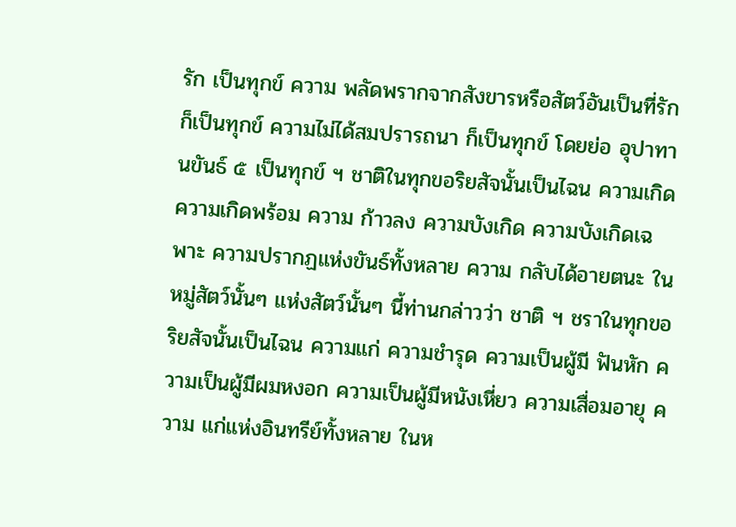รัก เป็นทุกข์ ความ พลัดพรากจากสังขารหรือสัตว์อันเป็นที่รัก ก็เป็นทุกข์ ความไม่ได้สมปรารถนา ก็เป็นทุกข์ โดยย่อ อุปาทานขันธ์ ๕ เป็นทุกข์ ฯ ชาติในทุกขอริยสัจนั้นเป็นไฉน ความเกิด ความเกิดพร้อม ความ ก้าวลง ความบังเกิด ความบังเกิดเฉพาะ ความปรากฏแห่งขันธ์ทั้งหลาย ความ กลับได้อายตนะ ในหมู่สัตว์นั้นๆ แห่งสัตว์นั้นๆ นี้ท่านกล่าวว่า ชาติ ฯ ชราในทุกขอริยสัจนั้นเป็นไฉน ความแก่ ความชำรุด ความเป็นผู้มี ฟันหัก ความเป็นผู้มีผมหงอก ความเป็นผู้มีหนังเหี่ยว ความเสื่อมอายุ ความ แก่แห่งอินทรีย์ทั้งหลาย ในห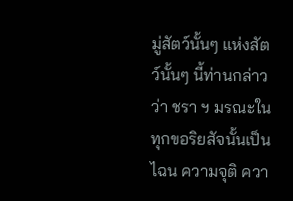มู่สัตว์นั้นๆ แห่งสัตว์นั้นๆ นี้ท่านกล่าวว่า ชรา ฯ มรณะในทุกขอริยสัจนั้นเป็นไฉน ความจุติ ควา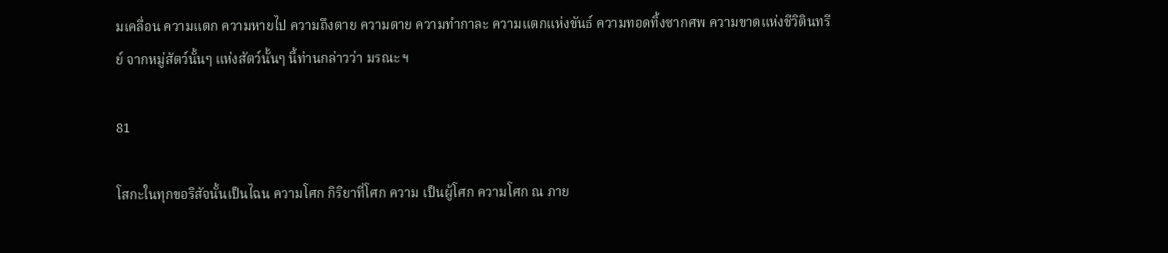มเคลื่อน ความแตก ความหายไป ความถึงตาย ความตาย ความทำกาละ ความแตกแห่งขันธ์ ความทอดทิ้งซากศพ ความขาดแห่งชีวิตินทรีย์ จากหมู่สัตว์นั้นๆ แห่งสัตว์นั้นๆ นี้ท่านกล่าวว่า มรณะ ฯ

81

โสกะในทุกขอริสัจนั้นเป็นไฉน ความโศก กิริยาที่โศก ความ เป็นผู้โศก ความโศก ณ ภาย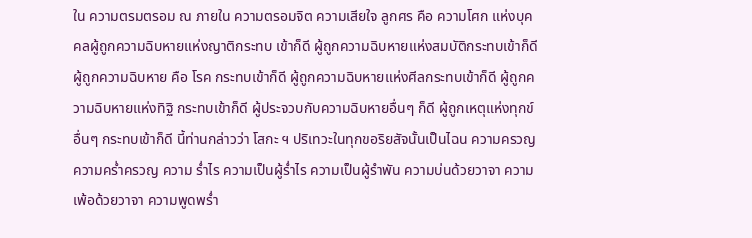ใน ความตรมตรอม ณ ภายใน ความตรอมจิต ความเสียใจ ลูกศร คือ ความโศก แห่งบุคคลผู้ถูกความฉิบหายแห่งญาติกระทบ เข้าก็ดี ผู้ถูกความฉิบหายแห่งสมบัติกระทบเข้าก็ดี ผู้ถูกความฉิบหาย คือ โรค กระทบเข้าก็ดี ผู้ถูกความฉิบหายแห่งศีลกระทบเข้าก็ดี ผู้ถูกความฉิบหายแห่งทิฐิ กระทบเข้าก็ดี ผู้ประจวบกับความฉิบหายอื่นๆ ก็ดี ผู้ถูกเหตุแห่งทุกข์อื่นๆ กระทบเข้าก็ดี นี้ท่านกล่าวว่า โสกะ ฯ ปริเทวะในทุกขอริยสัจนั้นเป็นไฉน ความครวญ ความคร่ำครวญ ความ ร่ำไร ความเป็นผู้ร่ำไร ความเป็นผู้รำพัน ความบ่นด้วยวาจา ความเพ้อด้วยวาจา ความพูดพร่ำ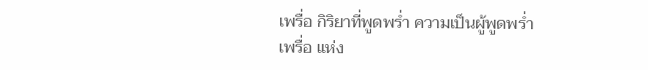เพรื่อ กิริยาที่พูดพร่ำ ความเป็นผู้พูดพร่ำเพรื่อ แห่ง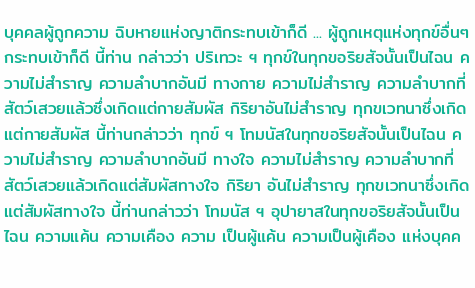บุคคลผู้ถูกความ ฉิบหายแห่งญาติกระทบเข้าก็ดี ... ผู้ถูกเหตุแห่งทุกข์อื่นๆ กระทบเข้าก็ดี นี้ท่าน กล่าวว่า ปริเทวะ ฯ ทุกข์ในทุกขอริยสัจนั้นเป็นไฉน ความไม่สำราญ ความลำบากอันมี ทางกาย ความไม่สำราญ ความลำบากที่สัตว์เสวยแล้วซึ่งเกิดแต่กายสัมผัส กิริยาอันไม่สำราญ ทุกขเวทนาซึ่งเกิดแต่กายสัมผัส นี้ท่านกล่าวว่า ทุกข์ ฯ โทมนัสในทุกขอริยสัจนั้นเป็นไฉน ความไม่สำราญ ความลำบากอันมี ทางใจ ความไม่สำราญ ความลำบากที่สัตว์เสวยแล้วเกิดแต่สัมผัสทางใจ กิริยา อันไม่สำราญ ทุกขเวทนาซึ่งเกิดแต่สัมผัสทางใจ นี้ท่านกล่าวว่า โทมนัส ฯ อุปายาสในทุกขอริยสัจนั้นเป็นไฉน ความแค้น ความเคือง ความ เป็นผู้แค้น ความเป็นผู้เคือง แห่งบุคค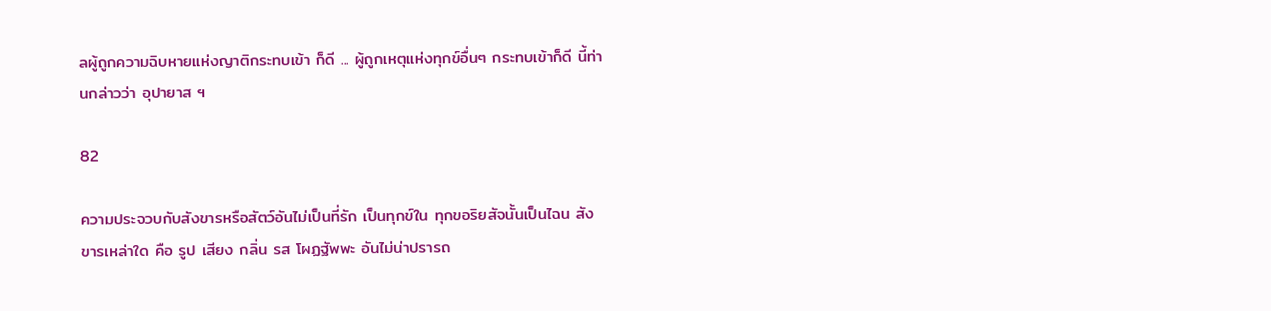ลผู้ถูกความฉิบหายแห่งญาติกระทบเข้า ก็ดี ... ผู้ถูกเหตุแห่งทุกข์อื่นๆ กระทบเข้าก็ดี นี้ท่านกล่าวว่า อุปายาส ฯ

82

ความประจวบกับสังขารหรือสัตว์อันไม่เป็นที่รัก เป็นทุกข์ใน ทุกขอริยสัจนั้นเป็นไฉน สังขารเหล่าใด คือ รูป เสียง กลิ่น รส โผฏฐัพพะ อันไม่น่าปรารถ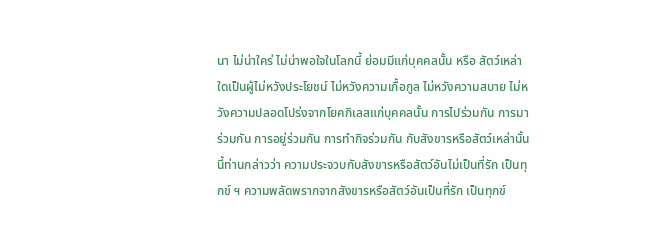นา ไม่น่าใคร่ ไม่น่าพอใจในโลกนี้ ย่อมมีแก่บุคคลนั้น หรือ สัตว์เหล่าใดเป็นผู้ไม่หวังประโยชน์ ไม่หวังความเกื้อกูล ไม่หวังความสบาย ไม่หวังความปลอดโปร่งจากโยคกิเลสแก่บุคคลนั้น การไปร่วมกัน การมาร่วมกัน การอยู่ร่วมกัน การทำกิจร่วมกัน กับสังขารหรือสัตว์เหล่านั้น นี้ท่านกล่าวว่า ความประจวบกับสังขารหรือสัตว์อันไม่เป็นที่รัก เป็นทุกข์ ฯ ความพลัดพรากจากสังขารหรือสัตว์อันเป็นที่รัก เป็นทุกข์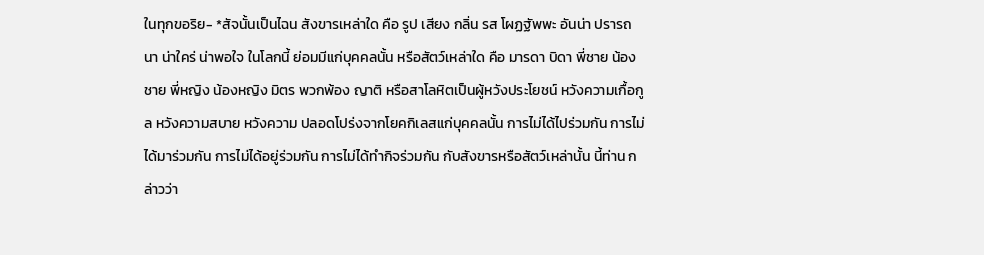ในทุกขอริย- *สัจนั้นเป็นไฉน สังขารเหล่าใด คือ รูป เสียง กลิ่น รส โผฏฐัพพะ อันน่า ปรารถนา น่าใคร่ น่าพอใจ ในโลกนี้ ย่อมมีแก่บุคคลนั้น หรือสัตว์เหล่าใด คือ มารดา บิดา พี่ชาย น้องชาย พี่หญิง น้องหญิง มิตร พวกพ้อง ญาติ หรือสาโลหิตเป็นผู้หวังประโยชน์ หวังความเกื้อกูล หวังความสบาย หวังความ ปลอดโปร่งจากโยคกิเลสแก่บุคคลนั้น การไม่ได้ไปร่วมกัน การไม่ได้มาร่วมกัน การไม่ได้อยู่ร่วมกัน การไม่ได้ทำกิจร่วมกัน กับสังขารหรือสัตว์เหล่านั้น นี้ท่าน กล่าวว่า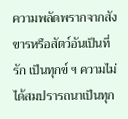ความพลัดพรากจากสังขารหรือสัตว์อันเป็นที่รัก เป็นทุกข์ ฯ ความไม่ได้สมปรารถนาเป็นทุก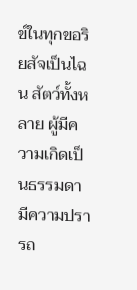ข์ในทุกขอริยสัจเป็นไฉน สัตว์ทั้งหลาย ผู้มีความเกิดเป็นธรรมดา มีความปรารถ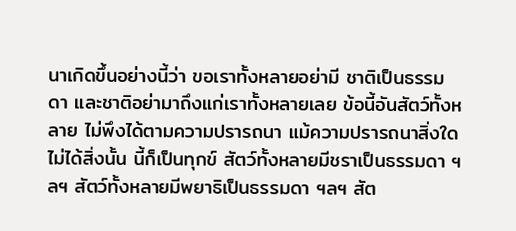นาเกิดขึ้นอย่างนี้ว่า ขอเราทั้งหลายอย่ามี ชาติเป็นธรรมดา และชาติอย่ามาถึงแก่เราทั้งหลายเลย ข้อนี้อันสัตว์ทั้งหลาย ไม่พึงได้ตามความปรารถนา แม้ความปรารถนาสิ่งใดไม่ได้สิ่งนั้น นี้ก็เป็นทุกข์ สัตว์ทั้งหลายมีชราเป็นธรรมดา ฯลฯ สัตว์ทั้งหลายมีพยาธิเป็นธรรมดา ฯลฯ สัต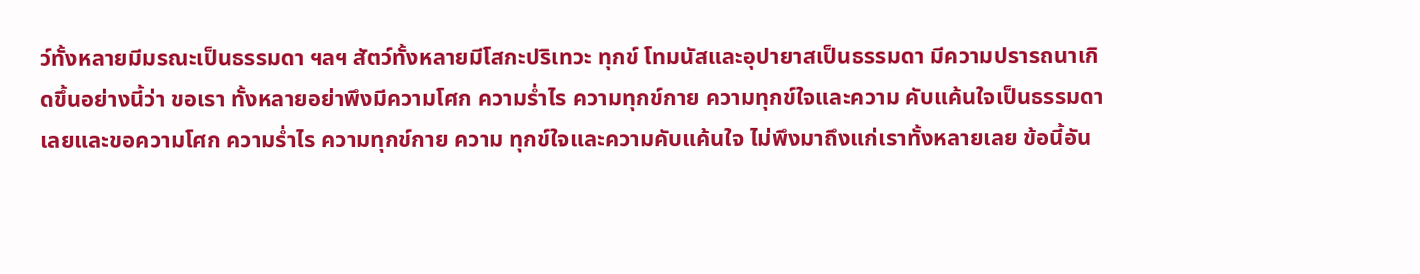ว์ทั้งหลายมีมรณะเป็นธรรมดา ฯลฯ สัตว์ทั้งหลายมีโสกะปริเทวะ ทุกข์ โทมนัสและอุปายาสเป็นธรรมดา มีความปรารถนาเกิดขึ้นอย่างนี้ว่า ขอเรา ทั้งหลายอย่าพึงมีความโศก ความร่ำไร ความทุกข์กาย ความทุกข์ใจและความ คับแค้นใจเป็นธรรมดาเลยและขอความโศก ความร่ำไร ความทุกข์กาย ความ ทุกข์ใจและความคับแค้นใจ ไม่พึงมาถึงแก่เราทั้งหลายเลย ข้อนี้อัน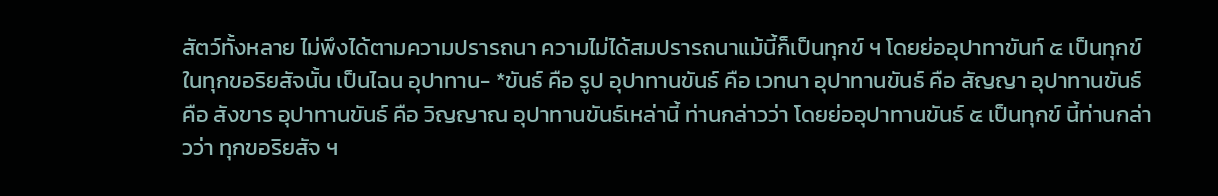สัตว์ทั้งหลาย ไม่พึงได้ตามความปรารถนา ความไม่ได้สมปรารถนาแม้นี้ก็เป็นทุกข์ ฯ โดยย่ออุปาทาขันท์ ๕ เป็นทุกข์ ในทุกขอริยสัจนั้น เป็นไฉน อุปาทาน- *ขันธ์ คือ รูป อุปาทานขันธ์ คือ เวทนา อุปาทานขันธ์ คือ สัญญา อุปาทานขันธ์ คือ สังขาร อุปาทานขันธ์ คือ วิญญาณ อุปาทานขันธ์เหล่านี้ ท่านกล่าวว่า โดยย่ออุปาทานขันธ์ ๕ เป็นทุกข์ นี้ท่านกล่าวว่า ทุกขอริยสัจ ฯ